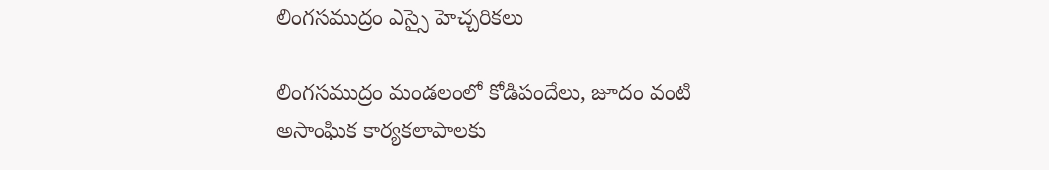లింగసముద్రం ఎస్సై హెచ్చరికలు

లింగసముద్రం మండలంలో కోడిపందేలు, జూదం వంటి అసాంఘిక కార్యకలాపాలకు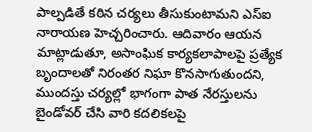పాల్పడితే కఠిన చర్యలు తీసుకుంటామని ఎస్ఐ నారాయణ హెచ్చరించారు. ఆదివారం ఆయన మాట్లాడుతూ, అసాంఘిక కార్యకలాపాలపై ప్రత్యేక బృందాలతో నిరంతర నిఘా కొనసాగుతుందని, ముందస్తు చర్యల్లో భాగంగా పాత నేరస్తులను బైండోవర్ చేసి వారి కదలికలపై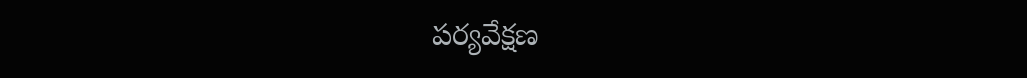పర్యవేక్షణ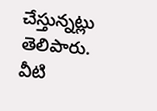చేస్తున్నట్లు తెలిపారు. వీటి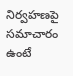నిర్వహణపై సమాచారం ఉంటే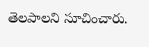తెలపాలని సూచించారు.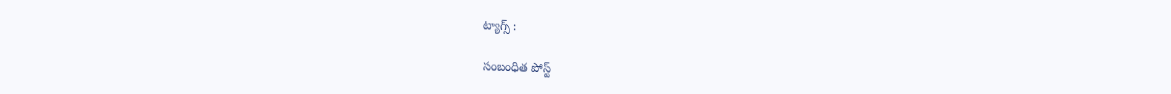ట్యాగ్స్ :

సంబంధిత పోస్ట్